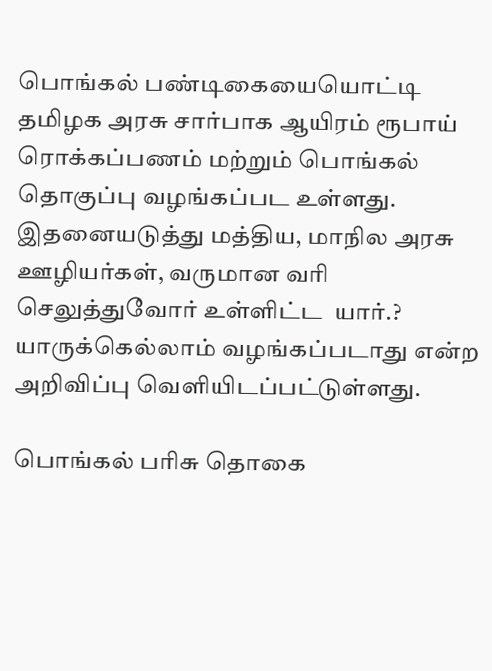பொங்கல் பண்டிகையையொட்டி தமிழக அரசு சார்பாக ஆயிரம் ரூபாய் ரொக்கப்பணம் மற்றும் பொங்கல் தொகுப்பு வழங்கப்பட உள்ளது. இதனையடுத்து மத்திய, மாநில அரசு ஊழியர்கள், வருமான வரி செலுத்துவோர் உள்ளிட்ட  யார்.? யாருக்கெல்லாம் வழங்கப்படாது என்ற அறிவிப்பு வெளியிடப்பட்டுள்ளது.

பொங்கல் பரிசு தொகை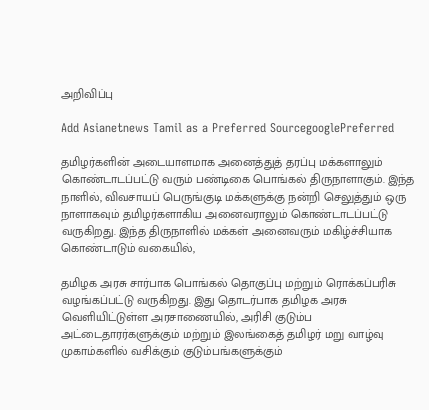அறிவிப்பு

Add Asianetnews Tamil as a Preferred SourcegooglePreferred

தமிழர்களின் அடையாளமாக அனைத்துத் தரப்பு மக்களாலும் கொண்டாடப்பட்டு வரும் பண்டிகை பொங்கல் திருநாளாகும். இந்த நாளில், விவசாயப் பெருங்குடி மக்களுக்கு நன்றி செலுத்தும் ஒரு நாளாகவும் தமிழர்களாகிய அனைவராலும் கொண்டாடப்பட்டு வருகிறது. இந்த திருநாளில் மக்கள் அனைவரும் மகிழ்ச்சியாக கொண்டாடும் வகையில்,

தமிழக அரசு சார்பாக பொங்கல் தொகுப்பு மற்றும் ரொக்கப்பரிசு வழங்கப்பட்டு வருகிறது. இது தொடர்பாக தமிழக அரசு வெளியிட்டுள்ள அரசாணையில், அரிசி குடும்ப அட்டைதாரர்களுக்கும் மற்றும் இலங்கைத் தமிழர் மறு வாழ்வு முகாம்களில் வசிக்கும் குடும்பங்களுக்கும்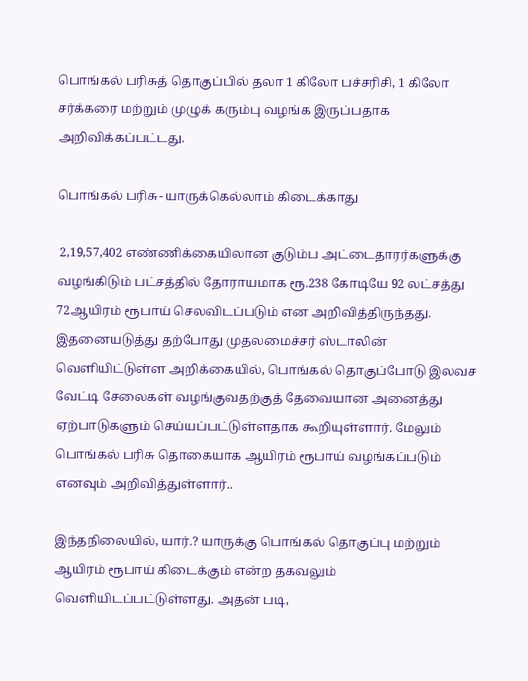பொங்கல் பரிசுத் தொகுப்பில் தலா 1 கிலோ பச்சரிசி, 1 கிலோ சர்க்கரை மற்றும் முழுக் கரும்பு வழங்க இருப்பதாக அறிவிக்கப்பட்டது.

பொங்கல் பரிசு- யாருக்கெல்லாம் கிடைக்காது

 2,19,57,402 எண்ணிக்கையிலான குடும்ப அட்டைதாரர்களுக்கு வழங்கிடும் பட்சத்தில் தோராயமாக ரூ.238 கோடியே 92 லட்சத்து 72ஆயிரம் ரூபாய் செலவிடப்படும் என அறிவித்திருந்தது. இதனையடுத்து தற்போது முதலமைச்சர் ஸ்டாலின் வெளியிட்டுள்ள அறிக்கையில், பொங்கல் தொகுப்போடு இலவச வேட்டி சேலைகள் வழங்குவதற்குத் தேவையான அனைத்து ஏற்பாடுகளும் செய்யப்பட்டுள்ளதாக கூறியுள்ளார். மேலும் பொங்கல் பரிசு தொகையாக ஆயிரம் ரூபாய் வழங்கப்படும் எனவும் அறிவித்துள்ளார்..

இந்தநிலையில், யார்.? யாருக்கு பொங்கல் தொகுப்பு மற்றும் ஆயிரம் ரூபாய் கிடைக்கும் என்ற தகவலும் வெளியிடப்பட்டுள்ளது. அதன் படி,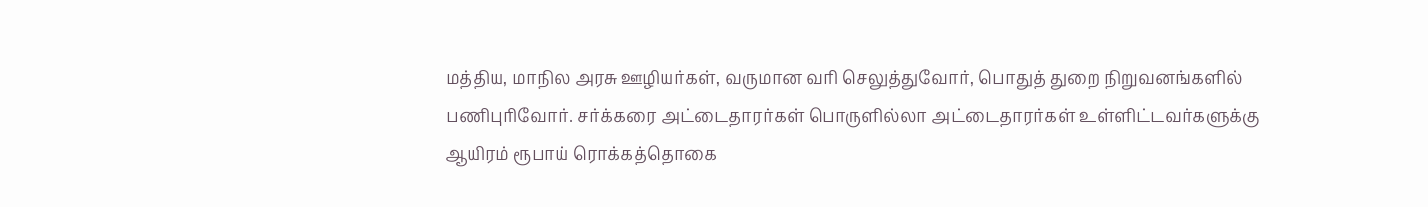மத்திய, மாநில அரசு ஊழியர்கள், வருமான வரி செலுத்துவோர், பொதுத் துறை நிறுவனங்களில் பணிபுரிவோர். சர்க்கரை அட்டைதாரர்கள் பொருளில்லா அட்டைதாரர்கள் உள்ளிட்டவர்களுக்கு ஆயிரம் ரூபாய் ரொக்கத்தொகை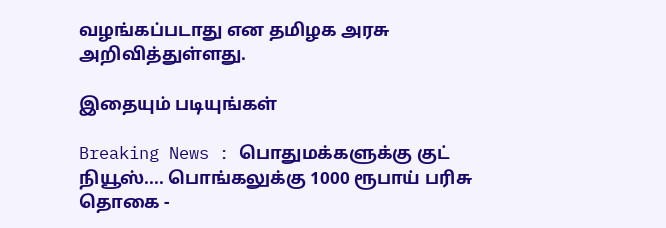வழங்கப்படாது என தமிழக அரசு அறிவித்துள்ளது.

இதையும் படியுங்கள்

Breaking News : பொதுமக்களுக்கு குட் நியூஸ்.... பொங்கலுக்கு 1000 ரூபாய் பரிசு தொகை -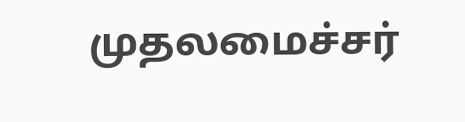முதலமைச்சர்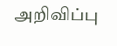அறிவிப்பு